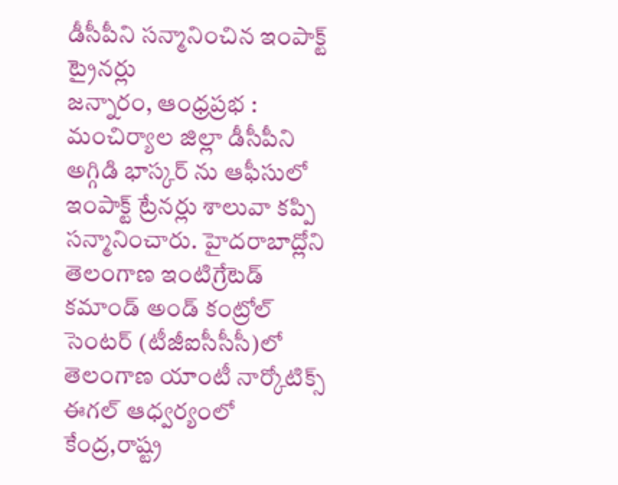డీసీపీని సన్మానించిన ఇంపాక్ట్ ట్రైనర్లు
జన్నారం, ఆంధ్రప్రభ : మంచిర్యాల జిల్లా డీసీపీని అగ్గిడి భాస్కర్ ను ఆఫీసులో ఇంపాక్ట్ ట్రేనర్లు శాలువా కప్పి సన్మానించారు. హైదరాబాద్లోని తెలంగాణ ఇంటిగ్రేటెడ్ కమాండ్ అండ్ కంట్రోల్ సెంటర్ (టీజీఐసీసీసీ)లో తెలంగాణ యాంటీ నార్కోటిక్స్ ఈగల్ ఆధ్వర్యంలో కేంద్ర,రాష్ట్ర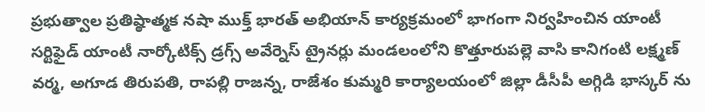ప్రభుత్వాల ప్రతిష్ఠాత్మక నషా ముక్త్ భారత్ అభియాన్ కార్యక్రమంలో భాగంగా నిర్వహించిన యాంటీ సర్టిఫైడ్ యాంటీ నార్కోటిక్స్ డ్రగ్స్ అవేర్నెస్ ట్రైనర్లు మండలంలోని కొత్తూరుపల్లె వాసి కానిగంటి లక్ష్మణ్ వర్మ, అగూడ తిరుపతి, రాపల్లి రాజన్న, రాజేశం కుమ్మరి కార్యాలయంలో జిల్లా డీసీపీ అగ్గిడి భాస్కర్ ను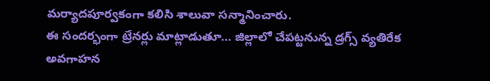మర్యాదపూర్వకంగా కలిసి శాలువా సన్మానించారు.
ఈ సందర్భంగా ట్రేనర్లు మాట్లాడుతూ… జిల్లాలో చేపట్టనున్న డ్రగ్స్ వ్యతిరేక అవగాహన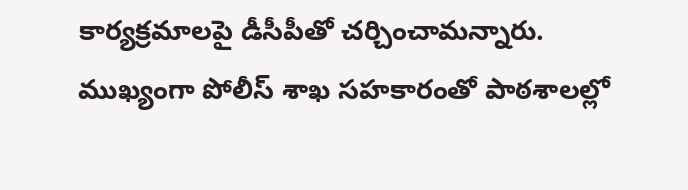కార్యక్రమాలపై డీసీపీతో చర్చించామన్నారు. ముఖ్యంగా పోలీస్ శాఖ సహకారంతో పాఠశాలల్లో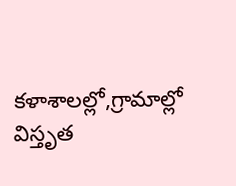కళాశాలల్లో,గ్రామాల్లో విస్తృత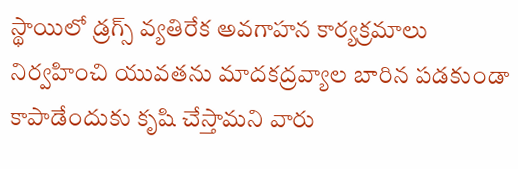స్థాయిలో డ్రగ్స్ వ్యతిరేక అవగాహన కార్యక్రమాలు నిర్వహించి యువతను మాదకద్రవ్యాల బారిన పడకుండా కాపాడేందుకు కృషి చేస్తామని వారు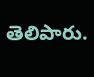తెలిపారు.